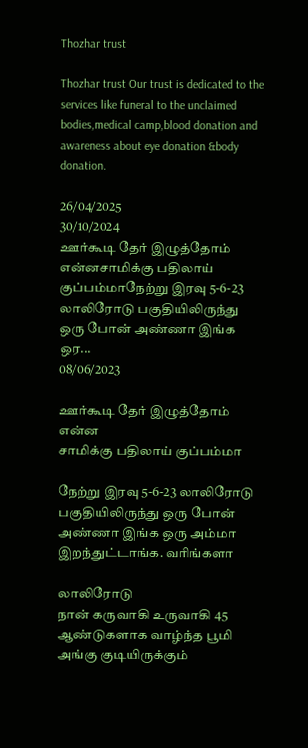Thozhar trust

Thozhar trust Our trust is dedicated to the services like funeral to the unclaimed bodies,medical camp,blood donation and awareness about eye donation &body donation.

26/04/2025
30/10/2024
ஊர்கூடி தேர் இழுத்தோம்  என்னசாமிக்கு பதிலாய் குப்பம்மாநேற்று இரவு 5-6-23 லாலிரோடு பகுதியிலிருந்து ஒரு போன் அண்ணா இங்க ஒர...
08/06/2023

ஊர்கூடி தேர் இழுத்தோம் என்ன
சாமிக்கு பதிலாய் குப்பம்மா

நேற்று இரவு 5-6-23 லாலிரோடு பகுதியிலிருந்து ஒரு போன் அண்ணா இங்க ஒரு அம்மா இறந்துட்டாங்க. வரிங்களா

லாலிரோடு
நான் கருவாகி உருவாகி 45 ஆண்டுகளாக வாழ்ந்த பூமி அங்கு குடியிருக்கும்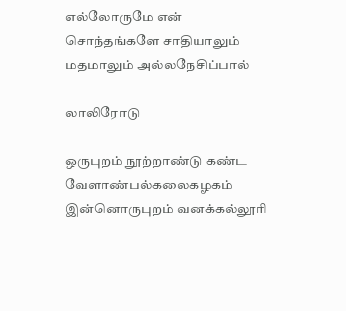எல்லோருமே என் சொந்தங்களே சாதியாலும் மதமாலும் அல்லநேசிப்பால்

லாலிரோடு

ஒருபுறம் நூற்றாண்டு கண்ட வேளாண்பல்கலைகழகம்
இன்னொருபுறம் வனக்கல்லூரி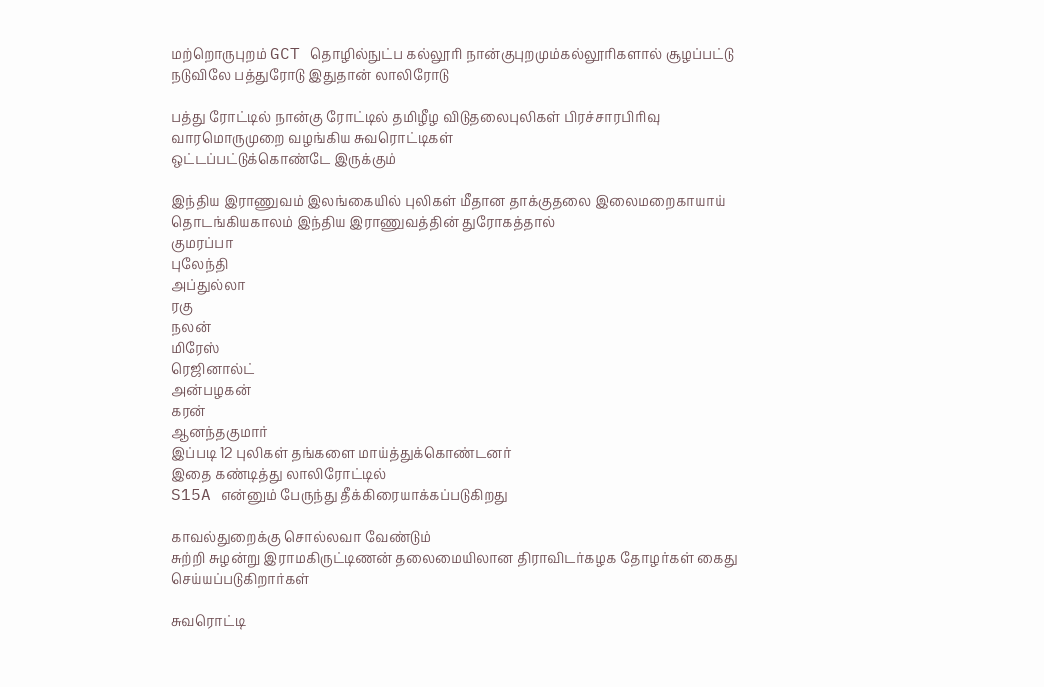மற்றொருபுறம் GCT தொழில்நுட்ப கல்லூரி நான்குபுறமும்கல்லூரிகளால் சூழப்பட்டு
நடுவிலே பத்துரோடு இதுதான் லாலிரோடு

பத்து ரோட்டில் நான்கு ரோட்டில் தமிழீழ விடுதலைபுலிகள் பிரச்சாரபிரிவு வாரமொருமுறை வழங்கிய சுவரொட்டிகள்
ஒட்டப்பட்டுக்கொண்டே இருக்கும்

இந்திய இராணுவம் இலங்கையில் புலிகள் மீதான தாக்குதலை இலைமறைகாயாய் தொடங்கியகாலம் இந்திய இராணுவத்தின் துரோகத்தால்
குமரப்பா
புலேந்தி
அப்துல்லா
ரகு
நலன்
மிரேஸ்
ரெஜினால்ட்
அன்பழகன்
கரன்
ஆனந்தகுமார்
இப்படி 12 புலிகள் தங்களை மாய்த்துக்கொண்டனர்
இதை கண்டித்து லாலிரோட்டில்
S15A என்னும் பேருந்து தீக்கிரையாக்கப்படுகிறது

காவல்துறைக்கு சொல்லவா வேண்டும்
சுற்றி சுழன்று இராமகிருட்டிணன் தலைமையிலான திராவிடர்கழக தோழர்கள் கைது செய்யப்படுகிறார்கள்

சுவரொட்டி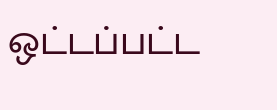ஒட்டப்பட்ட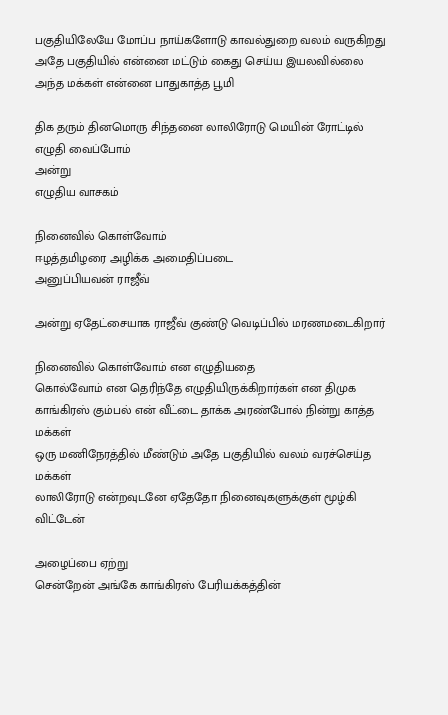பகுதியிலேயே மோப்ப நாய்களோடு காவல்துறை வலம் வருகிறது அதே பகுதியில் என்னை மட்டும் கைது செய்ய இயலவில்லை அந்த மக்கள் என்னை பாதுகாத்த பூமி

திக தரும் தினமொரு சிந்தனை லாலிரோடு மெயின் ரோட்டில் எழுதி வைப்போம்
அன்று
எழுதிய வாசகம்

நினைவில் கொள்வோம்
ஈழத்தமிழரை அழிக்க அமைதிப்படை
அனுப்பியவன் ராஜீவ்

அன்று ஏதேட்சையாக ராஜீவ் குண்டு வெடிப்பில் மரணமடைகிறார்

நினைவில் கொள்வோம் என எழுதியதை
கொல்வோம் என தெரிந்தே எழுதியிருக்கிறார்கள் என திமுக காங்கிரஸ் கும்பல் என் வீட்டை தாக்க அரண்போல் நின்று காத்த மக்கள்
ஒரு மணிநேரத்தில் மீண்டும் அதே பகுதியில் வலம் வரச்செய்த மக்கள்
லாலிரோடு என்றவுடனே ஏதேதோ நினைவுகளுக்குள் மூழ்கி விட்டேன்

அழைப்பை ஏற்று
சென்றேன் அங்கே காங்கிரஸ் பேரியக்கத்தின்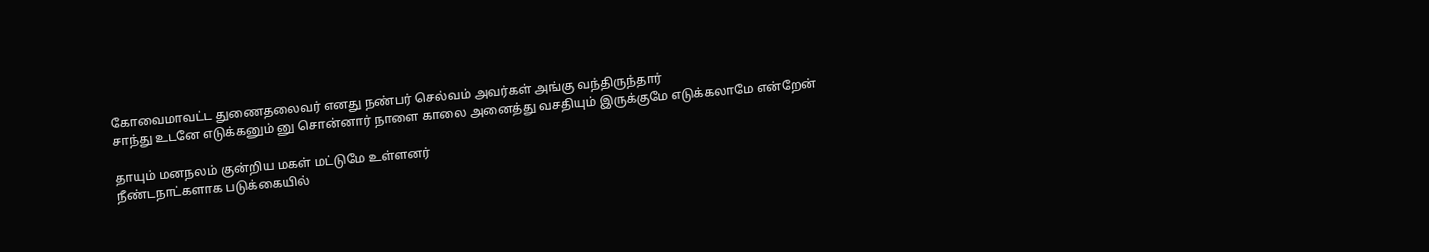கோவைமாவட்ட துணைதலைவர் எனது நண்பர் செல்வம் அவர்கள் அங்கு வந்திருந்தார்
சாந்து உடனே எடுக்கனும் னு சொன்னார் நாளை காலை அனைத்து வசதியும் இருக்குமே எடுக்கலாமே என்றேன்

தாயும் மனநலம் குன்றிய மகள் மட்டுமே உள்ளனர்
நீண்டநாட்களாக படுக்கையில்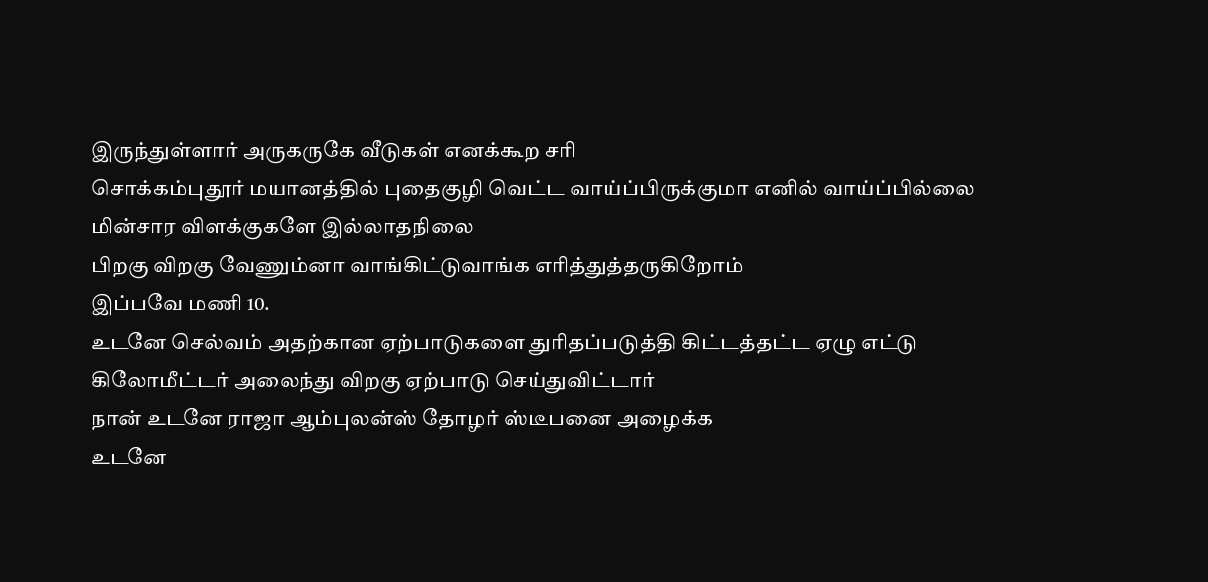இருந்துள்ளார் அருகருகே வீடுகள் எனக்கூற சரி
சொக்கம்புதூர் மயானத்தில் புதைகுழி வெட்ட வாய்ப்பிருக்குமா எனில் வாய்ப்பில்லை மின்சார விளக்குகளே இல்லாதநிலை
பிறகு விறகு வேணும்னா வாங்கிட்டுவாங்க எரித்துத்தருகிறோம்
இப்பவே மணி 10.
உடனே செல்வம் அதற்கான ஏற்பாடுகளை துரிதப்படுத்தி கிட்டத்தட்ட ஏழு எட்டு கிலோமீட்டர் அலைந்து விறகு ஏற்பாடு செய்துவிட்டார்
நான் உடனே ராஜா ஆம்புலன்ஸ் தோழர் ஸ்டீபனை அழைக்க
உடனே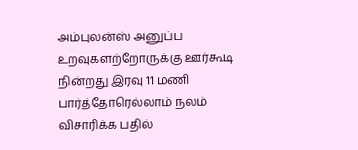அம்புலன்ஸ் அனுப்ப உறவுகளற்றோருக்கு ஊர்கூடி நின்றது இரவு 11 மணி பார்த்தோரெல்லாம் நலம் விசாரிக்க பதில்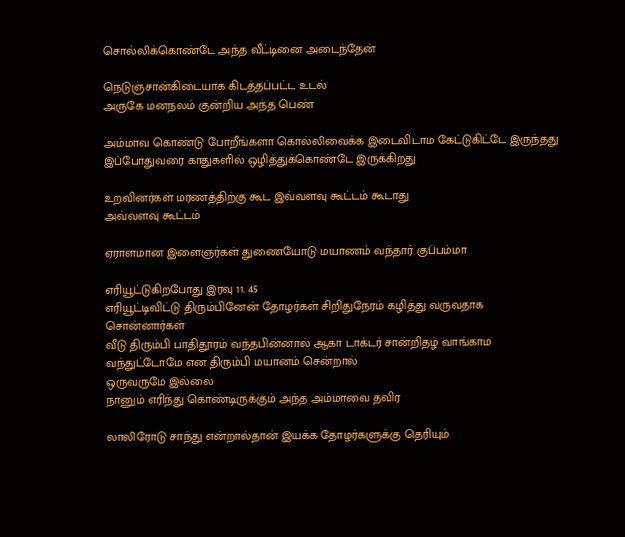சொல்லிக்கொண்டே அந்த வீட்டினை அடைந்தேன்

நெடுஞ்சான்கிடையாக கிடத்தப்பட்ட உடல்
அருகே மனநலம் குன்றிய அந்த பெண்

அம்மாவ கொண்டு போறீங்களா கொல்லிவைக்க இடைவிடாம கேட்டுகிட்டே இருந்தது இப்போதுவரை காதுகளில் ஒழித்துக்கொண்டே இருக்கிறது

உறவினர்கள் மரணத்திற்கு கூட இவ்வளவு கூட்டம் கூடாது
அவ்வளவு கூட்டம்

ஏராளமான இளைஞர்கள் துணையோடு மயாணம் வந்தார் குப்பம்மா

எரியூட்டுகிறபோது இரவு 11. 45
எரியூட்டிவிட்டு திரும்பினேன் தோழர்கள் சிறிதுநேரம் கழித்து வருவதாக சொன்னார்கள்
வீடு திரும்பி பாதிதூரம் வந்தபின்னால் ஆகா டாக்டர் சான்றிதழ் வாங்காம வந்துட்டோமே என திரும்பி மயானம் சென்றால்
ஒருவருமே இல்லை
நானும் எரிந்து கொண்டிருக்கும் அந்த அம்மாவை தவிர

லாலிரோடு சாந்து என்றால்தான் இயக்க தோழர்களுக்கு தெரியும்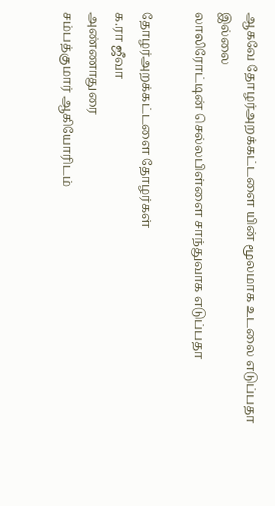ஆகவே தோழர்அறக்கட்டளை யின் மூலமாக உடலை எடுப்பதா
இல்லை
லாலிரோட்டின் செல்லபிள்ளை சாந்துவாக எடுப்பதா

தோழர்அறக்கட்டளை தோழர்கள்
க.ரா ஜீவா
அண்ணாதுரை
சம்பத்குமார் ஆகியோரிடம்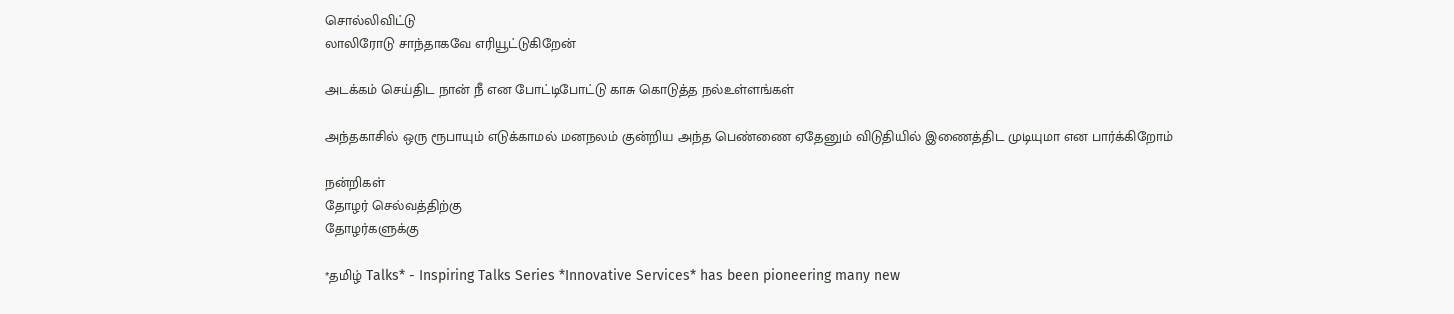சொல்லிவிட்டு
லாலிரோடு சாந்தாகவே எரியூட்டுகிறேன்

அடக்கம் செய்திட நான் நீ என போட்டிபோட்டு காசு கொடுத்த நல்உள்ளங்கள்

அந்தகாசில் ஒரு ரூபாயும் எடுக்காமல் மனநலம் குன்றிய அந்த பெண்ணை ஏதேனும் விடுதியில் இணைத்திட முடியுமா என பார்க்கிறோம்

நன்றிகள்
தோழர் செல்வத்திற்கு
தோழர்களுக்கு

*தமிழ் Talks* - Inspiring Talks Series *Innovative Services* has been pioneering many new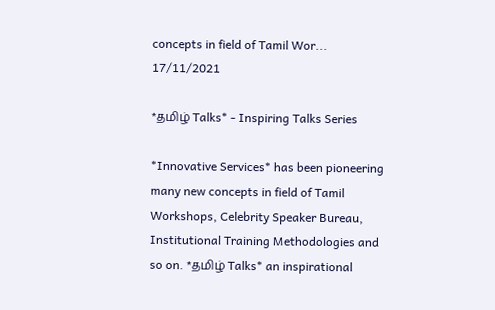concepts in field of Tamil Wor...
17/11/2021

*தமிழ் Talks* - Inspiring Talks Series

*Innovative Services* has been pioneering many new concepts in field of Tamil Workshops, Celebrity Speaker Bureau, Institutional Training Methodologies and so on. *தமிழ் Talks* an inspirational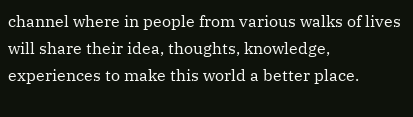channel where in people from various walks of lives will share their idea, thoughts, knowledge, experiences to make this world a better place.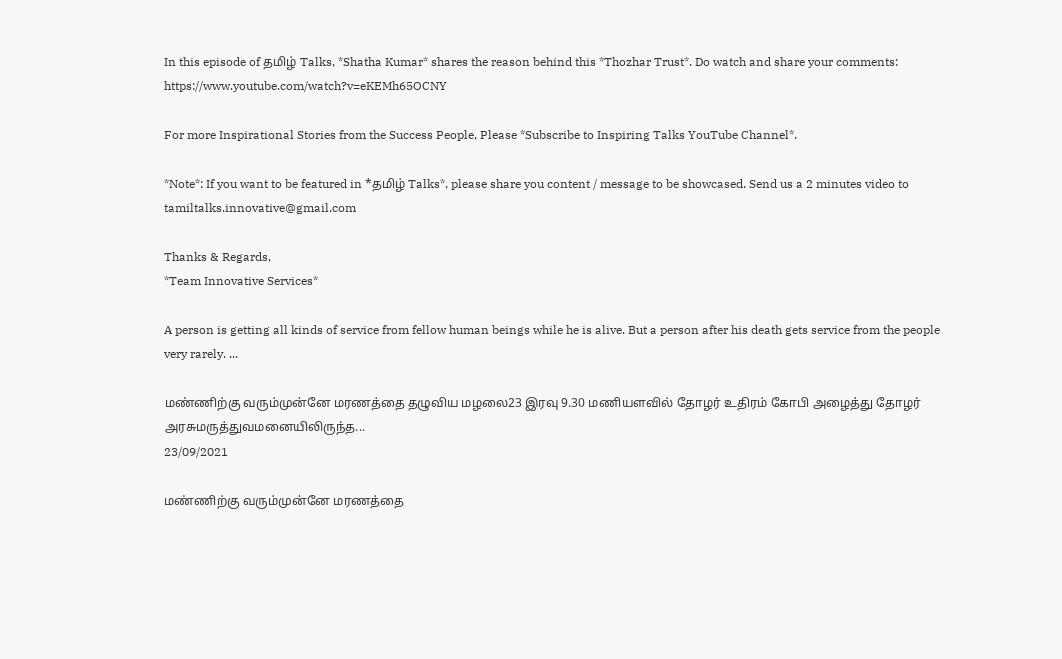In this episode of தமிழ் Talks, *Shatha Kumar* shares the reason behind this *Thozhar Trust*. Do watch and share your comments: https://www.youtube.com/watch?v=eKEMh65OCNY

For more Inspirational Stories from the Success People, Please *Subscribe to Inspiring Talks YouTube Channel*.

*Note*: If you want to be featured in *தமிழ் Talks*, please share you content / message to be showcased. Send us a 2 minutes video to tamiltalks.innovative@gmail.com

Thanks & Regards,
*Team Innovative Services*

A person is getting all kinds of service from fellow human beings while he is alive. But a person after his death gets service from the people very rarely. ...

மண்ணிற்கு வரும்முன்னே மரணத்தை தழுவிய மழலை23 இரவு 9.30 மணியளவில் தோழர் உதிரம் கோபி அழைத்து தோழர் அரசுமருத்துவமனையிலிருந்த...
23/09/2021

மண்ணிற்கு வரும்முன்னே மரணத்தை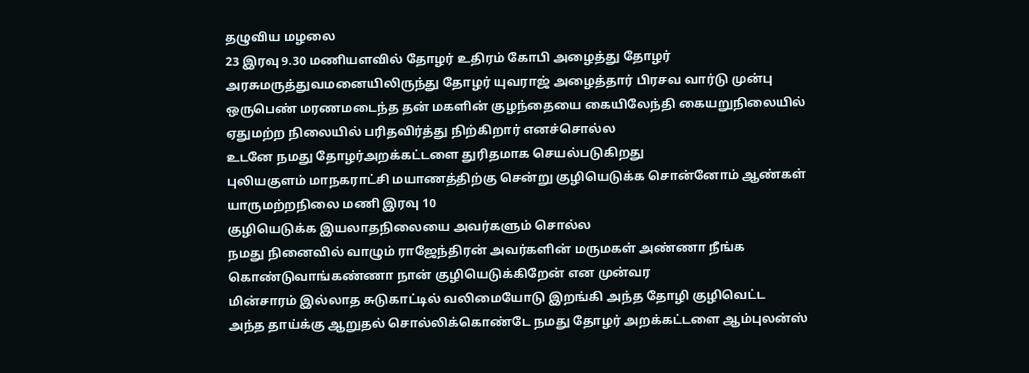தழுவிய மழலை
23 இரவு 9.30 மணியளவில் தோழர் உதிரம் கோபி அழைத்து தோழர் அரசுமருத்துவமனையிலிருந்து தோழர் யுவராஜ் அழைத்தார் பிரசவ வார்டு முன்பு ஒருபெண் மரணமடைந்த தன் மகளின் குழந்தையை கையிலேந்தி கையறுநிலையில் ஏதுமற்ற நிலையில் பரிதவிர்த்து நிற்கிறார் எனச்சொல்ல
உடனே நமது தோழர்அறக்கட்டளை துரிதமாக செயல்படுகிறது
புலியகுளம் மாநகராட்சி மயாணத்திற்கு சென்று குழியெடுக்க சொன்னோம் ஆண்கள் யாருமற்றநிலை மணி இரவு 10
குழியெடுக்க இயலாதநிலையை அவர்களும் சொல்ல
நமது நினைவில் வாழும் ராஜேந்திரன் அவர்களின் மருமகள் அண்ணா நீங்க கொண்டுவாங்கண்ணா நான் குழியெடுக்கிறேன் என முன்வர
மின்சாரம் இல்லாத சுடுகாட்டில் வலிமையோடு இறங்கி அந்த தோழி குழிவெட்ட
அந்த தாய்க்கு ஆறுதல் சொல்லிக்கொண்டே நமது தோழர் அறக்கட்டளை ஆம்புலன்ஸ்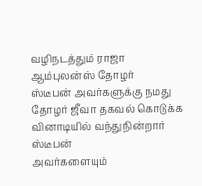வழிநடத்தும் ராஜா ஆம்புலன்ஸ் தோழர்
ஸ்டீபன் அவர்களுக்கு நமது தோழர் ஜீவா தகவல் கொடுக்க வினாடியில் வந்துநின்றார் ஸ்டீபன்
அவர்களையும்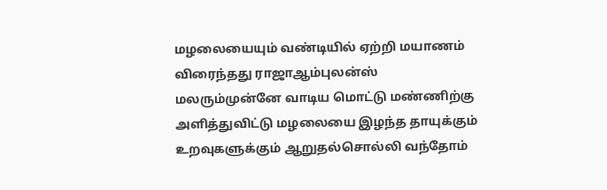மழலையையும் வண்டியில் ஏற்றி மயாணம் விரைந்தது ராஜாஆம்புலன்ஸ்
மலரும்முன்னே வாடிய மொட்டு மண்ணிற்கு அளித்துவிட்டு மழலையை இழந்த தாயுக்கும் உறவுகளுக்கும் ஆறுதல்சொல்லி வந்தோம்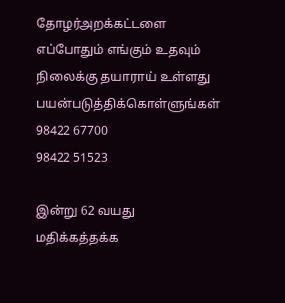தோழர்அறக்கட்டளை எப்போதும் எங்கும் உதவும் நிலைக்கு தயாராய் உள்ளது
பயன்படுத்திக்கொள்ளுங்கள்
98422 67700
98422 51523

இன்று 62 வயது மதிக்கத்தக்க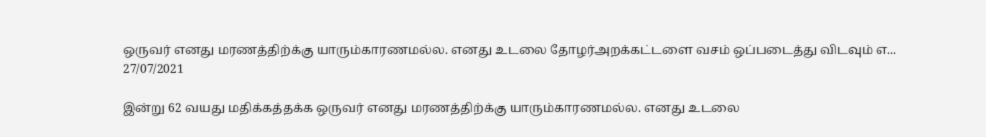ஒருவர் எனது மரணத்திற்க்கு யாரும்காரணமல்ல. எனது உடலை தோழர்அறக்கட்டளை வசம் ஒப்படைத்து விடவும் எ...
27/07/2021

இன்று 62 வயது மதிக்கத்தக்க ஒருவர் எனது மரணத்திற்க்கு யாரும்காரணமல்ல. எனது உடலை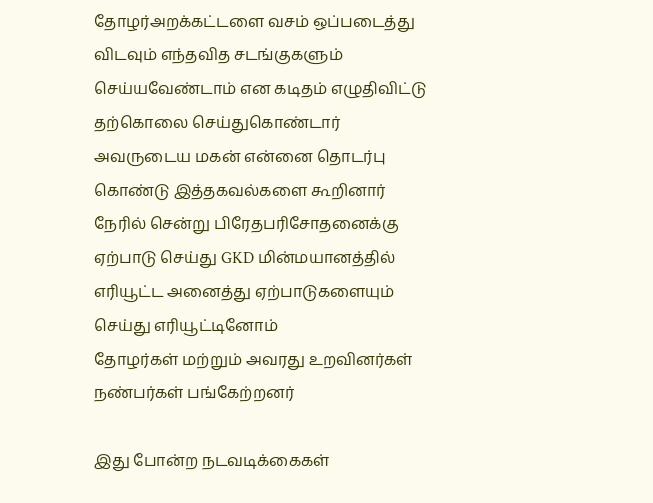தோழர்அறக்கட்டளை வசம் ஒப்படைத்து விடவும் எந்தவித சடங்குகளும் செய்யவேண்டாம் என கடிதம் எழுதிவிட்டு தற்கொலை செய்துகொண்டார்
அவருடைய மகன் என்னை தொடர்பு கொண்டு இத்தகவல்களை கூறினார்
நேரில் சென்று பிரேதபரிசோதனைக்கு ஏற்பாடு செய்து GKD மின்மயானத்தில்
எரியூட்ட அனைத்து ஏற்பாடுகளையும் செய்து எரியூட்டினோம்
தோழர்கள் மற்றும் அவரது உறவினர்கள் நண்பர்கள் பங்கேற்றனர்

இது போன்ற நடவடிக்கைகள்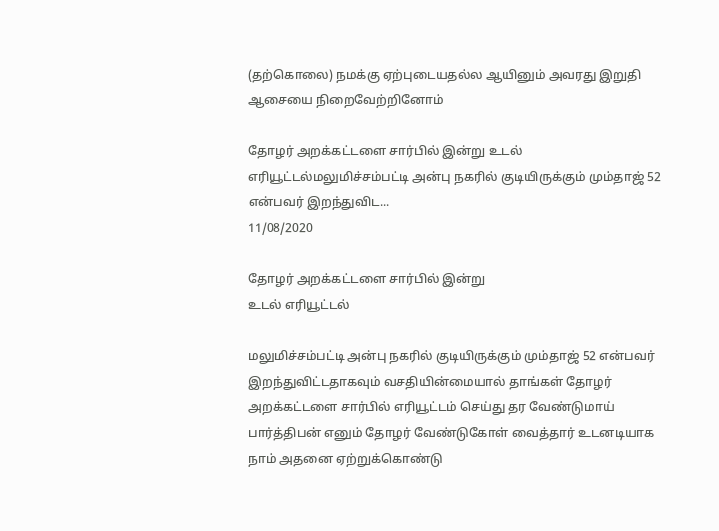(தற்கொலை) நமக்கு ஏற்புடையதல்ல ஆயினும் அவரது இறுதி ஆசையை நிறைவேற்றினோம்

தோழர் அறக்கட்டளை சார்பில் இன்று உடல் எரியூட்டல்மலுமிச்சம்பட்டி அன்பு நகரில் குடியிருக்கும் மும்தாஜ் 52 என்பவர் இறந்துவிட...
11/08/2020

தோழர் அறக்கட்டளை சார்பில் இன்று
உடல் எரியூட்டல்

மலுமிச்சம்பட்டி அன்பு நகரில் குடியிருக்கும் மும்தாஜ் 52 என்பவர் இறந்துவிட்டதாகவும் வசதியின்மையால் தாங்கள் தோழர் அறக்கட்டளை சார்பில் எரியூட்டம் செய்து தர வேண்டுமாய் பார்த்திபன் எனும் தோழர் வேண்டுகோள் வைத்தார் உடனடியாக நாம் அதனை ஏற்றுக்கொண்டு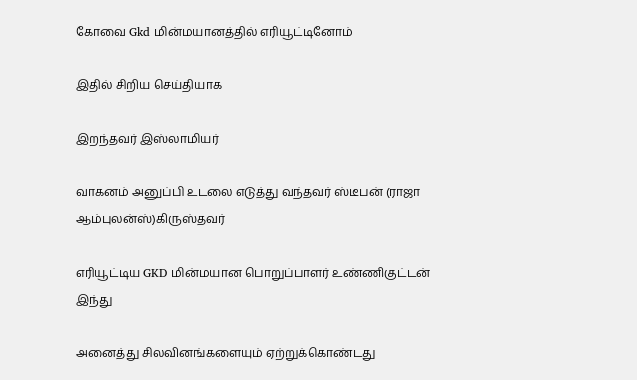கோவை Gkd மின்மயானத்தில் எரியூட்டினோம்

இதில் சிறிய செய்தியாக

இறந்தவர் இஸ்லாமியர்

வாகனம் அனுப்பி உடலை எடுத்து வந்தவர் ஸ்டீபன் (ராஜா ஆம்புலன்ஸ்)கிருஸ்தவர்

எரியூட்டிய GKD மின்மயான பொறுப்பாளர் உண்ணிகுட்டன் இந்து

அனைத்து சிலவினங்களையும் ஏற்றுக்கொண்டது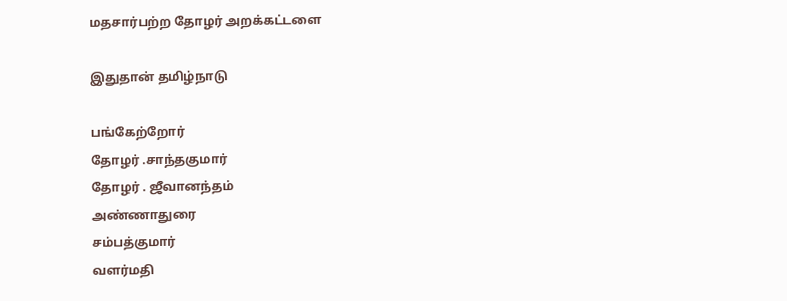மதசார்பற்ற தோழர் அறக்கட்டளை

இதுதான் தமிழ்நாடு

பங்கேற்றோர்
தோழர் .சாந்தகுமார்
தோழர் . ஜீவானந்தம்
அண்ணாதுரை
சம்பத்குமார்
வளர்மதி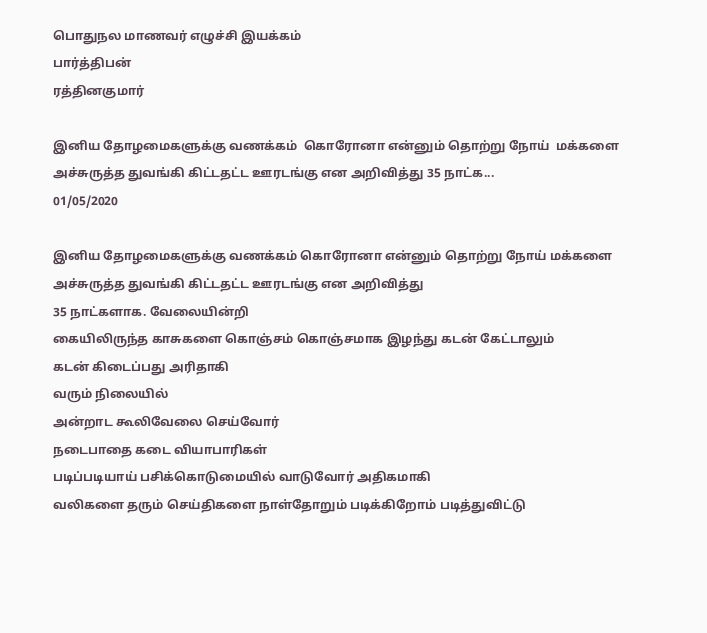பொதுநல மாணவர் எழுச்சி இயக்கம்
பார்த்திபன்
ரத்தினகுமார்

இனிய தோழமைகளுக்கு வணக்கம்  கொரோனா என்னும் தொற்று நோய்  மக்களை அச்சுருத்த துவங்கி கிட்டதட்ட ஊரடங்கு என அறிவித்து 35 நாட்க...
01/05/2020

இனிய தோழமைகளுக்கு வணக்கம் கொரோனா என்னும் தொற்று நோய் மக்களை அச்சுருத்த துவங்கி கிட்டதட்ட ஊரடங்கு என அறிவித்து
35 நாட்களாக. வேலையின்றி
கையிலிருந்த காசுகளை கொஞ்சம் கொஞ்சமாக இழந்து கடன் கேட்டாலும்
கடன் கிடைப்பது அரிதாகி
வரும் நிலையில்
அன்றாட கூலிவேலை செய்வோர்
நடைபாதை கடை வியாபாரிகள்
படிப்படியாய் பசிக்கொடுமையில் வாடுவோர் அதிகமாகி
வலிகளை தரும் செய்திகளை நாள்தோறும் படிக்கிறோம் படித்துவிட்டு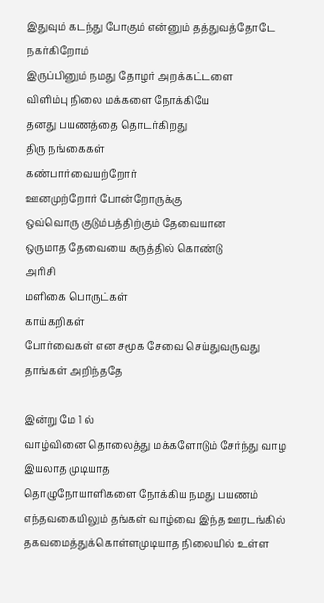இதுவும் கடந்து போகும் என்னும் தத்துவத்தோடே நகர்கிறோம்
இருப்பினும் நமது தோழர் அறக்கட்டளை
விளிம்பு நிலை மக்களை நோக்கியே
தனது பயணத்தை தொடர்கிறது
திரு நங்கைகள்
கண்பார்வையற்றோர்
ஊனமுற்றோர் போன்றோருக்கு
ஒவ்வொரு குடும்பத்திற்கும் தேவையான
ஒருமாத தேவையை கருத்தில் கொண்டு
அரிசி
மளிகை பொருட்கள்
காய்கறிகள்
போர்வைகள் என சமூக சேவை செய்துவருவது தாங்கள் அறிந்ததே

இன்று மே 1 ல்
வாழ்வினை தொலைத்து மக்களோடும் சேர்ந்து வாழ இயலாத முடியாத
தொழுநோயாளிகளை நோக்கிய நமது பயணம்
எந்தவகையிலும் தங்கள் வாழ்வை இந்த ஊரடங்கில் தகவமைத்துக்கொள்ளமுடியாத நிலையில் உள்ள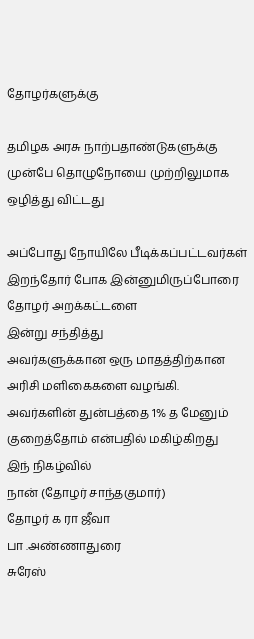தோழர்களுக்கு

தமிழக அரசு நாற்பதாண்டுகளுக்கு முன்பே தொழுநோயை முற்றிலுமாக ஒழித்து விட்டது

அப்போது நோயிலே பீடிக்கப்பட்டவர்கள்
இறந்தோர் போக இன்னுமிருப்போரை
தோழர் அறக்கட்டளை
இன்று சந்தித்து
அவர்களுக்கான ஒரு மாதத்திற்கான
அரிசி மளிகைகளை வழங்கி.
அவர்களின் துன்பத்தை 1% த மேனும் குறைத்தோம் என்பதில் மகிழ்கிறது
இந் நிகழ்வில்
நான் (தோழர் சாந்தகுமார்)
தோழர் க ரா ஜீவா
பா .அண்ணாதுரை
சுரேஸ்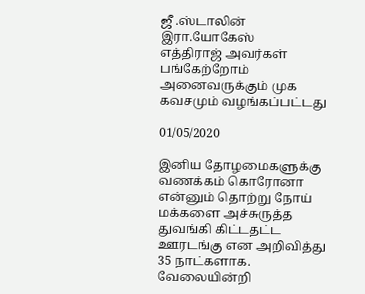ஜீ .ஸ்டாலின்
இரா.யோகேஸ்
எத்திராஜ் அவர்கள் பங்கேற்றோம் அனைவருக்கும் முக கவசமும் வழங்கப்பட்டது

01/05/2020

இனிய தோழமைகளுக்கு வணக்கம் கொரோனா என்னும் தொற்று நோய் மக்களை அச்சுருத்த துவங்கி கிட்டதட்ட ஊரடங்கு என அறிவித்து
35 நாட்களாக. வேலையின்றி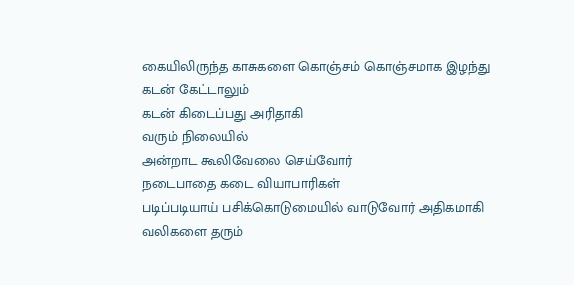கையிலிருந்த காசுகளை கொஞ்சம் கொஞ்சமாக இழந்து கடன் கேட்டாலும்
கடன் கிடைப்பது அரிதாகி
வரும் நிலையில்
அன்றாட கூலிவேலை செய்வோர்
நடைபாதை கடை வியாபாரிகள்
படிப்படியாய் பசிக்கொடுமையில் வாடுவோர் அதிகமாகி
வலிகளை தரும்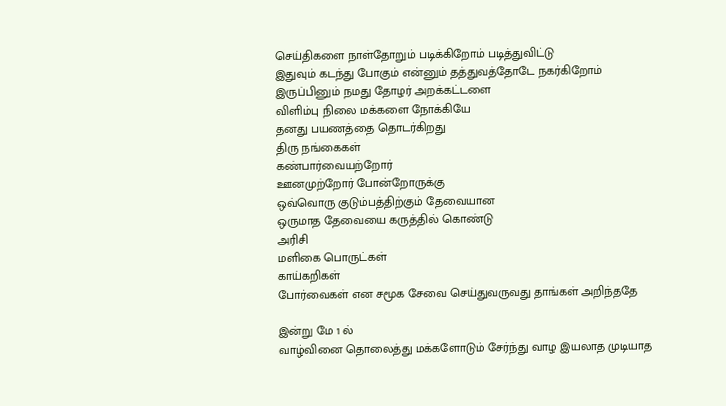செய்திகளை நாள்தோறும் படிக்கிறோம் படித்துவிட்டு
இதுவும் கடந்து போகும் என்னும் தத்துவத்தோடே நகர்கிறோம்
இருப்பினும் நமது தோழர் அறக்கட்டளை
விளிம்பு நிலை மக்களை நோக்கியே
தனது பயணத்தை தொடர்கிறது
திரு நங்கைகள்
கண்பார்வையற்றோர்
ஊனமுற்றோர் போன்றோருக்கு
ஒவ்வொரு குடும்பத்திற்கும் தேவையான
ஒருமாத தேவையை கருத்தில் கொண்டு
அரிசி
மளிகை பொருட்கள்
காய்கறிகள்
போர்வைகள் என சமூக சேவை செய்துவருவது தாங்கள் அறிந்ததே

இன்று மே 1 ல்
வாழ்வினை தொலைத்து மக்களோடும் சேர்ந்து வாழ இயலாத முடியாத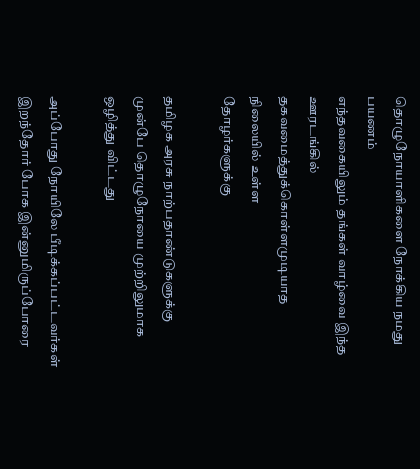தொழுநோயாளிகளை நோக்கிய நமது பயணம்
எந்தவகையிலும் தங்கள் வாழ்வை இந்த ஊரடங்கில் தகவமைத்துக்கொள்ளமுடியாத நிலையில் உள்ள
தோழர்களுக்கு

தமிழக அரசு நாற்பதாண்டுகளுக்கு முன்பே தொழுநோயை முற்றிலுமாக ஒழித்து விட்டது

அப்போது நோயிலே பீடிக்கப்பட்டவர்கள்
இறந்தோர் போக இன்னுமிருப்போரை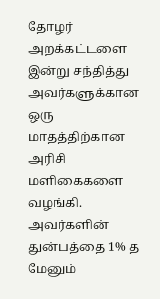தோழர் அறக்கட்டளை
இன்று சந்தித்து
அவர்களுக்கான ஒரு மாதத்திற்கான
அரிசி மளிகைகளை வழங்கி.
அவர்களின் துன்பத்தை 1% த மேனும்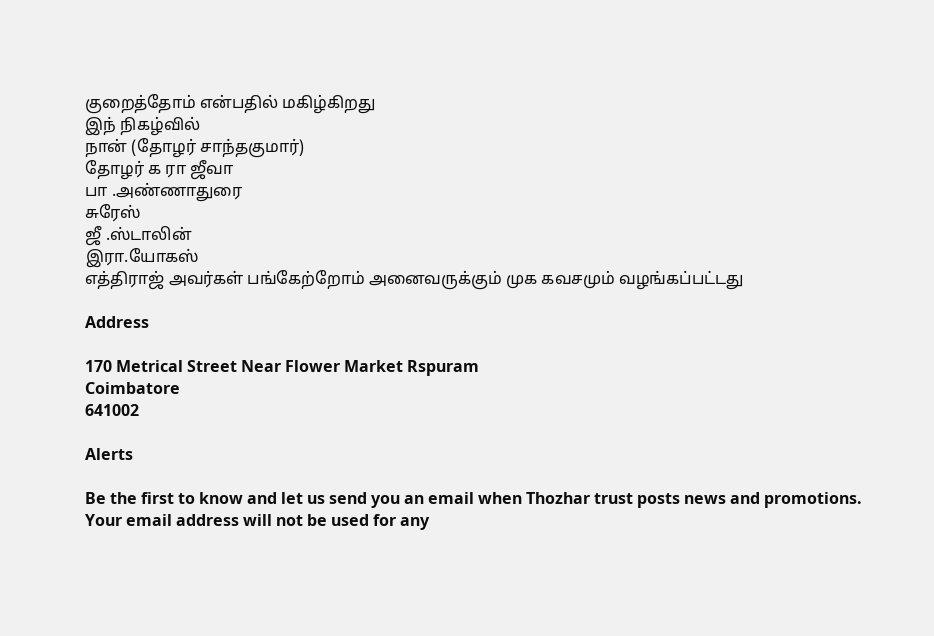குறைத்தோம் என்பதில் மகிழ்கிறது
இந் நிகழ்வில்
நான் (தோழர் சாந்தகுமார்)
தோழர் க ரா ஜீவா
பா .அண்ணாதுரை
சுரேஸ்
ஜீ .ஸ்டாலின்
இரா.யோகஸ்
எத்திராஜ் அவர்கள் பங்கேற்றோம் அனைவருக்கும் முக கவசமும் வழங்கப்பட்டது

Address

170 Metrical Street Near Flower Market Rspuram
Coimbatore
641002

Alerts

Be the first to know and let us send you an email when Thozhar trust posts news and promotions. Your email address will not be used for any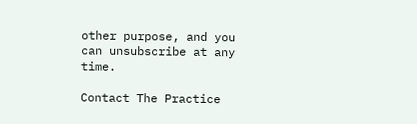other purpose, and you can unsubscribe at any time.

Contact The Practice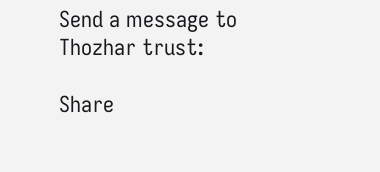Send a message to Thozhar trust:

Share